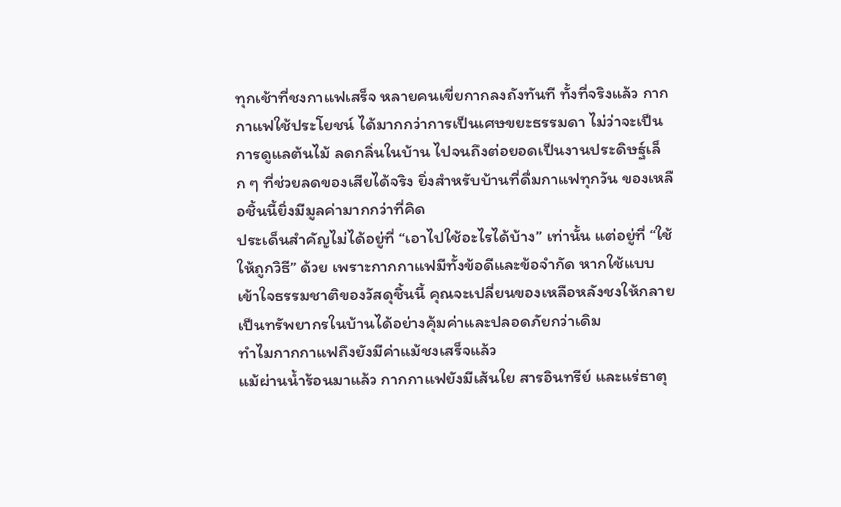ทุกเช้าที่ชงกาแฟเสร็จ หลายคนเขี่ยกากลงถังทันที ทั้งที่จริงแล้ว กากกาแฟใช้ประโยชน์ ได้มากกว่าการเป็นเศษขยะธรรมดา ไม่ว่าจะเป็นการดูแลต้นไม้ ลดกลิ่นในบ้าน ไปจนถึงต่อยอดเป็นงานประดิษฐ์เล็ก ๆ ที่ช่วยลดของเสียได้จริง ยิ่งสำหรับบ้านที่ดื่มกาแฟทุกวัน ของเหลือชิ้นนี้ยิ่งมีมูลค่ามากกว่าที่คิด
ประเด็นสำคัญไม่ได้อยู่ที่ “เอาไปใช้อะไรได้บ้าง” เท่านั้น แต่อยู่ที่ “ใช้ให้ถูกวิธี” ด้วย เพราะกากกาแฟมีทั้งข้อดีและข้อจำกัด หากใช้แบบเข้าใจธรรมชาติของวัสดุชิ้นนี้ คุณจะเปลี่ยนของเหลือหลังชงให้กลายเป็นทรัพยากรในบ้านได้อย่างคุ้มค่าและปลอดภัยกว่าเดิม
ทำไมกากกาแฟถึงยังมีค่าแม้ชงเสร็จแล้ว
แม้ผ่านน้ำร้อนมาแล้ว กากกาแฟยังมีเส้นใย สารอินทรีย์ และแร่ธาตุ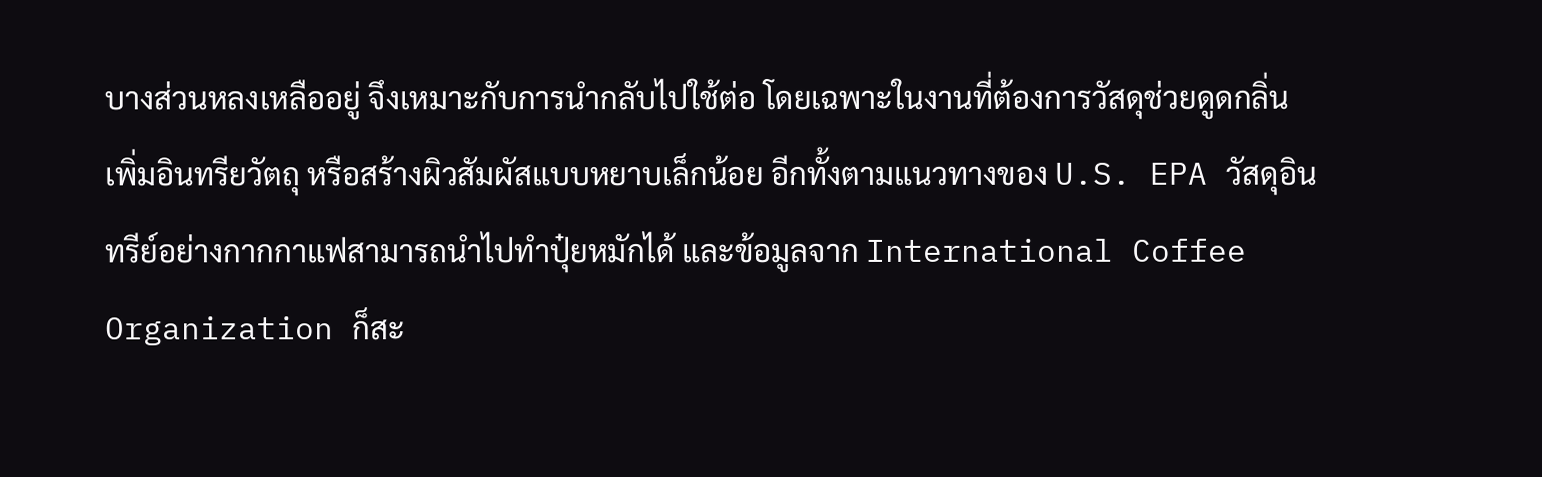บางส่วนหลงเหลืออยู่ จึงเหมาะกับการนำกลับไปใช้ต่อ โดยเฉพาะในงานที่ต้องการวัสดุช่วยดูดกลิ่น เพิ่มอินทรียวัตถุ หรือสร้างผิวสัมผัสแบบหยาบเล็กน้อย อีกทั้งตามแนวทางของ U.S. EPA วัสดุอินทรีย์อย่างกากกาแฟสามารถนำไปทำปุ๋ยหมักได้ และข้อมูลจาก International Coffee Organization ก็สะ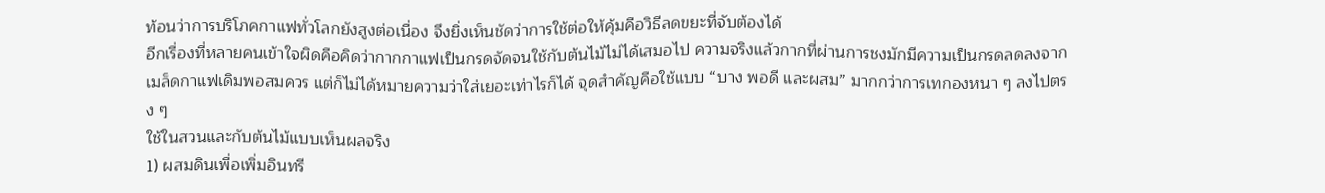ท้อนว่าการบริโภคกาแฟทั่วโลกยังสูงต่อเนื่อง จึงยิ่งเห็นชัดว่าการใช้ต่อให้คุ้มคือวิธีลดขยะที่จับต้องได้
อีกเรื่องที่หลายคนเข้าใจผิดคือคิดว่ากากกาแฟเป็นกรดจัดจนใช้กับต้นไม้ไม่ได้เสมอไป ความจริงแล้วกากที่ผ่านการชงมักมีความเป็นกรดลดลงจากเมล็ดกาแฟเดิมพอสมควร แต่ก็ไม่ได้หมายความว่าใส่เยอะเท่าไรก็ได้ จุดสำคัญคือใช้แบบ “บาง พอดี และผสม” มากกว่าการเทกองหนา ๆ ลงไปตรง ๆ
ใช้ในสวนและกับต้นไม้แบบเห็นผลจริง
1) ผสมดินเพื่อเพิ่มอินทรี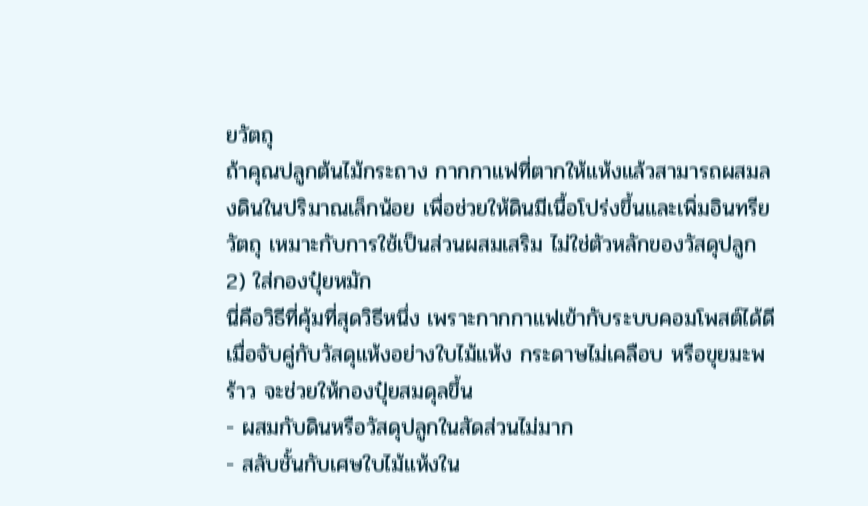ยวัตถุ
ถ้าคุณปลูกต้นไม้กระถาง กากกาแฟที่ตากให้แห้งแล้วสามารถผสมลงดินในปริมาณเล็กน้อย เพื่อช่วยให้ดินมีเนื้อโปร่งขึ้นและเพิ่มอินทรียวัตถุ เหมาะกับการใช้เป็นส่วนผสมเสริม ไม่ใช่ตัวหลักของวัสดุปลูก
2) ใส่กองปุ๋ยหมัก
นี่คือวิธีที่คุ้มที่สุดวิธีหนึ่ง เพราะกากกาแฟเข้ากับระบบคอมโพสต์ได้ดี เมื่อจับคู่กับวัสดุแห้งอย่างใบไม้แห้ง กระดาษไม่เคลือบ หรือขุยมะพร้าว จะช่วยให้กองปุ๋ยสมดุลขึ้น
- ผสมกับดินหรือวัสดุปลูกในสัดส่วนไม่มาก
- สลับชั้นกับเศษใบไม้แห้งใน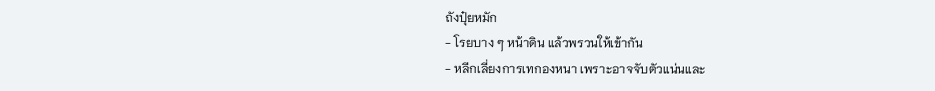ถังปุ๋ยหมัก
- โรยบาง ๆ หน้าดิน แล้วพรวนให้เข้ากัน
- หลีกเลี่ยงการเทกองหนา เพราะอาจจับตัวแน่นและ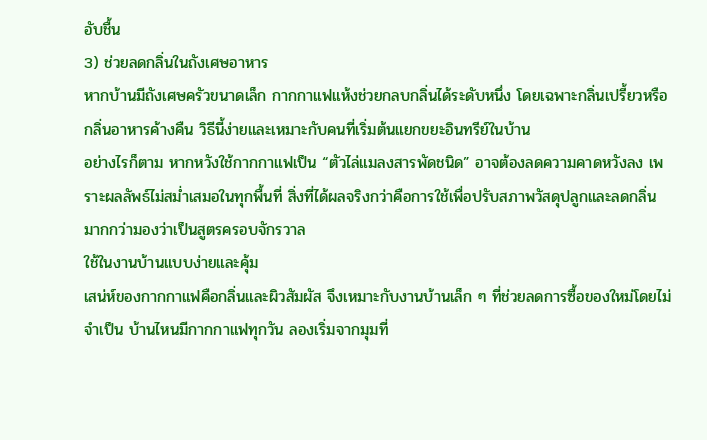อับชื้น
3) ช่วยลดกลิ่นในถังเศษอาหาร
หากบ้านมีถังเศษครัวขนาดเล็ก กากกาแฟแห้งช่วยกลบกลิ่นได้ระดับหนึ่ง โดยเฉพาะกลิ่นเปรี้ยวหรือกลิ่นอาหารค้างคืน วิธีนี้ง่ายและเหมาะกับคนที่เริ่มต้นแยกขยะอินทรีย์ในบ้าน
อย่างไรก็ตาม หากหวังใช้กากกาแฟเป็น “ตัวไล่แมลงสารพัดชนิด” อาจต้องลดความคาดหวังลง เพราะผลลัพธ์ไม่สม่ำเสมอในทุกพื้นที่ สิ่งที่ได้ผลจริงกว่าคือการใช้เพื่อปรับสภาพวัสดุปลูกและลดกลิ่น มากกว่ามองว่าเป็นสูตรครอบจักรวาล
ใช้ในงานบ้านแบบง่ายและคุ้ม
เสน่ห์ของกากกาแฟคือกลิ่นและผิวสัมผัส จึงเหมาะกับงานบ้านเล็ก ๆ ที่ช่วยลดการซื้อของใหม่โดยไม่จำเป็น บ้านไหนมีกากกาแฟทุกวัน ลองเริ่มจากมุมที่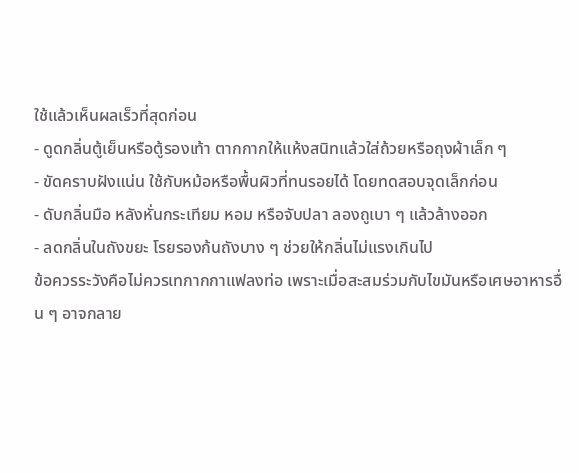ใช้แล้วเห็นผลเร็วที่สุดก่อน
- ดูดกลิ่นตู้เย็นหรือตู้รองเท้า ตากกากให้แห้งสนิทแล้วใส่ถ้วยหรือถุงผ้าเล็ก ๆ
- ขัดคราบฝังแน่น ใช้กับหม้อหรือพื้นผิวที่ทนรอยได้ โดยทดสอบจุดเล็กก่อน
- ดับกลิ่นมือ หลังหั่นกระเทียม หอม หรือจับปลา ลองถูเบา ๆ แล้วล้างออก
- ลดกลิ่นในถังขยะ โรยรองก้นถังบาง ๆ ช่วยให้กลิ่นไม่แรงเกินไป
ข้อควรระวังคือไม่ควรเทกากกาแฟลงท่อ เพราะเมื่อสะสมร่วมกับไขมันหรือเศษอาหารอื่น ๆ อาจกลาย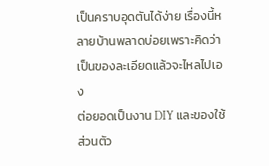เป็นคราบอุดตันได้ง่าย เรื่องนี้หลายบ้านพลาดบ่อยเพราะคิดว่าเป็นของละเอียดแล้วจะไหลไปเอง
ต่อยอดเป็นงาน DIY และของใช้ส่วนตัว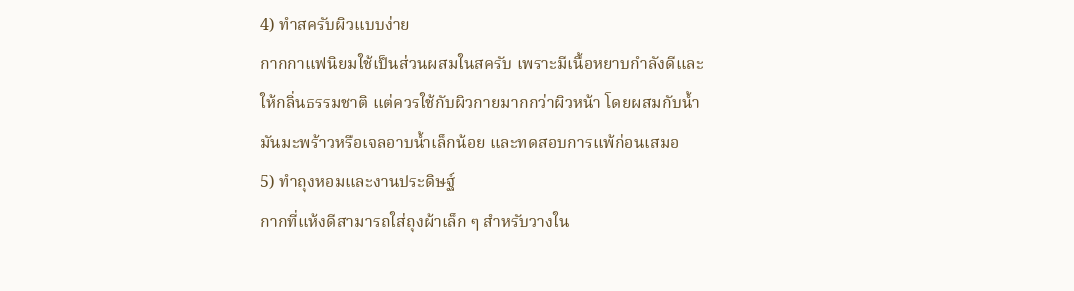4) ทำสครับผิวแบบง่าย
กากกาแฟนิยมใช้เป็นส่วนผสมในสครับ เพราะมีเนื้อหยาบกำลังดีและให้กลิ่นธรรมชาติ แต่ควรใช้กับผิวกายมากกว่าผิวหน้า โดยผสมกับน้ำมันมะพร้าวหรือเจลอาบน้ำเล็กน้อย และทดสอบการแพ้ก่อนเสมอ
5) ทำถุงหอมและงานประดิษฐ์
กากที่แห้งดีสามารถใส่ถุงผ้าเล็ก ๆ สำหรับวางใน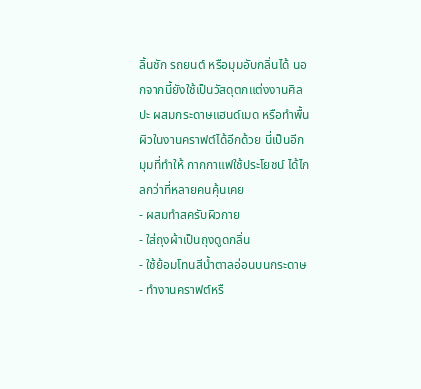ลิ้นชัก รถยนต์ หรือมุมอับกลิ่นได้ นอกจากนี้ยังใช้เป็นวัสดุตกแต่งงานศิลปะ ผสมกระดาษแฮนด์เมด หรือทำพื้นผิวในงานคราฟต์ได้อีกด้วย นี่เป็นอีกมุมที่ทำให้ กากกาแฟใช้ประโยชน์ ได้ไกลกว่าที่หลายคนคุ้นเคย
- ผสมทำสครับผิวกาย
- ใส่ถุงผ้าเป็นถุงดูดกลิ่น
- ใช้ย้อมโทนสีน้ำตาลอ่อนบนกระดาษ
- ทำงานคราฟต์หรื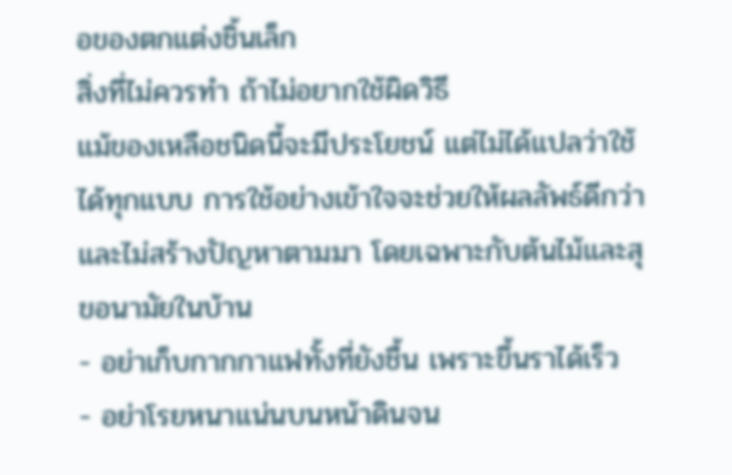อของตกแต่งชิ้นเล็ก
สิ่งที่ไม่ควรทำ ถ้าไม่อยากใช้ผิดวิธี
แม้ของเหลือชนิดนี้จะมีประโยชน์ แต่ไม่ได้แปลว่าใช้ได้ทุกแบบ การใช้อย่างเข้าใจจะช่วยให้ผลลัพธ์ดีกว่าและไม่สร้างปัญหาตามมา โดยเฉพาะกับต้นไม้และสุขอนามัยในบ้าน
- อย่าเก็บกากกาแฟทั้งที่ยังชื้น เพราะขึ้นราได้เร็ว
- อย่าโรยหนาแน่นบนหน้าดินจน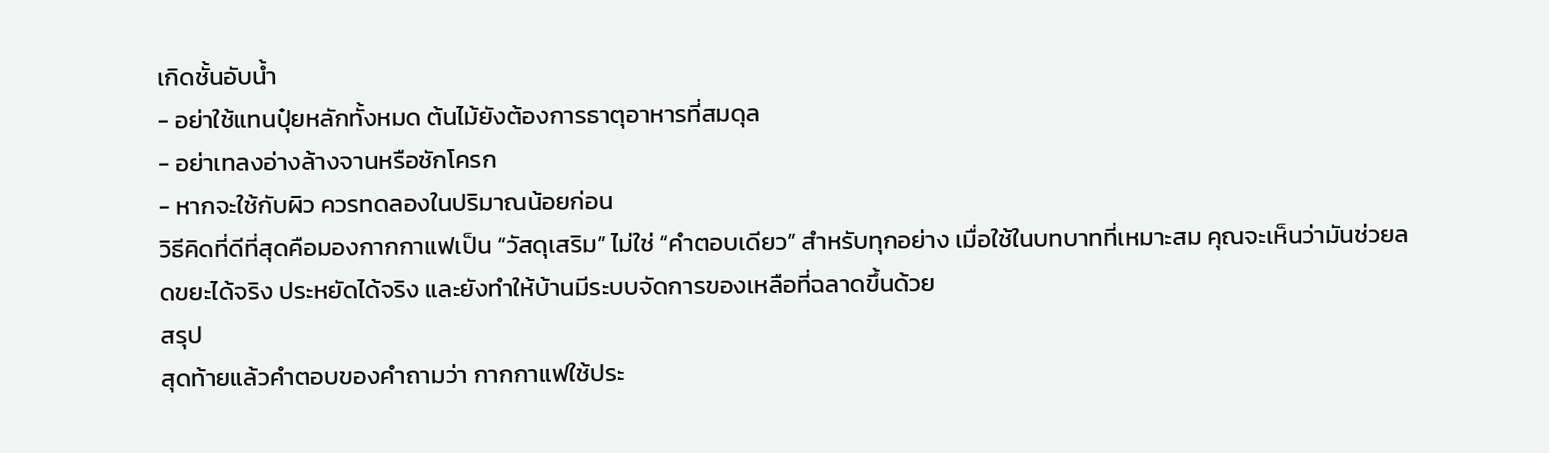เกิดชั้นอับน้ำ
- อย่าใช้แทนปุ๋ยหลักทั้งหมด ต้นไม้ยังต้องการธาตุอาหารที่สมดุล
- อย่าเทลงอ่างล้างจานหรือชักโครก
- หากจะใช้กับผิว ควรทดลองในปริมาณน้อยก่อน
วิธีคิดที่ดีที่สุดคือมองกากกาแฟเป็น “วัสดุเสริม” ไม่ใช่ “คำตอบเดียว” สำหรับทุกอย่าง เมื่อใช้ในบทบาทที่เหมาะสม คุณจะเห็นว่ามันช่วยลดขยะได้จริง ประหยัดได้จริง และยังทำให้บ้านมีระบบจัดการของเหลือที่ฉลาดขึ้นด้วย
สรุป
สุดท้ายแล้วคำตอบของคำถามว่า กากกาแฟใช้ประ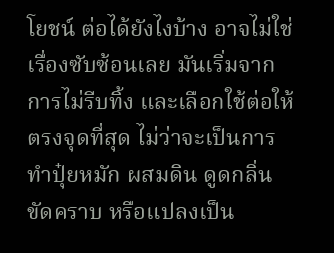โยชน์ ต่อได้ยังไงบ้าง อาจไม่ใช่เรื่องซับซ้อนเลย มันเริ่มจากการไม่รีบทิ้ง และเลือกใช้ต่อให้ตรงจุดที่สุด ไม่ว่าจะเป็นการทำปุ๋ยหมัก ผสมดิน ดูดกลิ่น ขัดคราบ หรือแปลงเป็น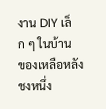งาน DIY เล็ก ๆ ในบ้าน
ของเหลือหลังชงหนึ่ง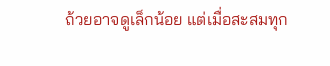ถ้วยอาจดูเล็กน้อย แต่เมื่อสะสมทุก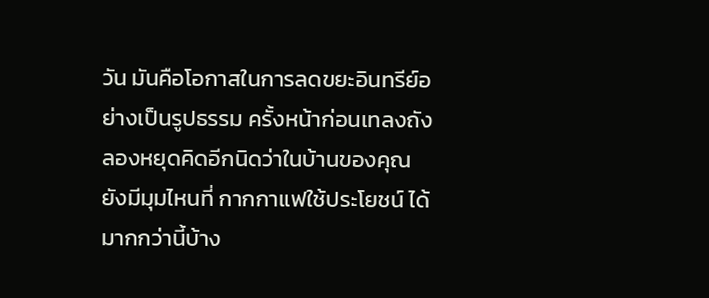วัน มันคือโอกาสในการลดขยะอินทรีย์อย่างเป็นรูปธรรม ครั้งหน้าก่อนเทลงถัง ลองหยุดคิดอีกนิดว่าในบ้านของคุณยังมีมุมไหนที่ กากกาแฟใช้ประโยชน์ ได้มากกว่านี้บ้าง